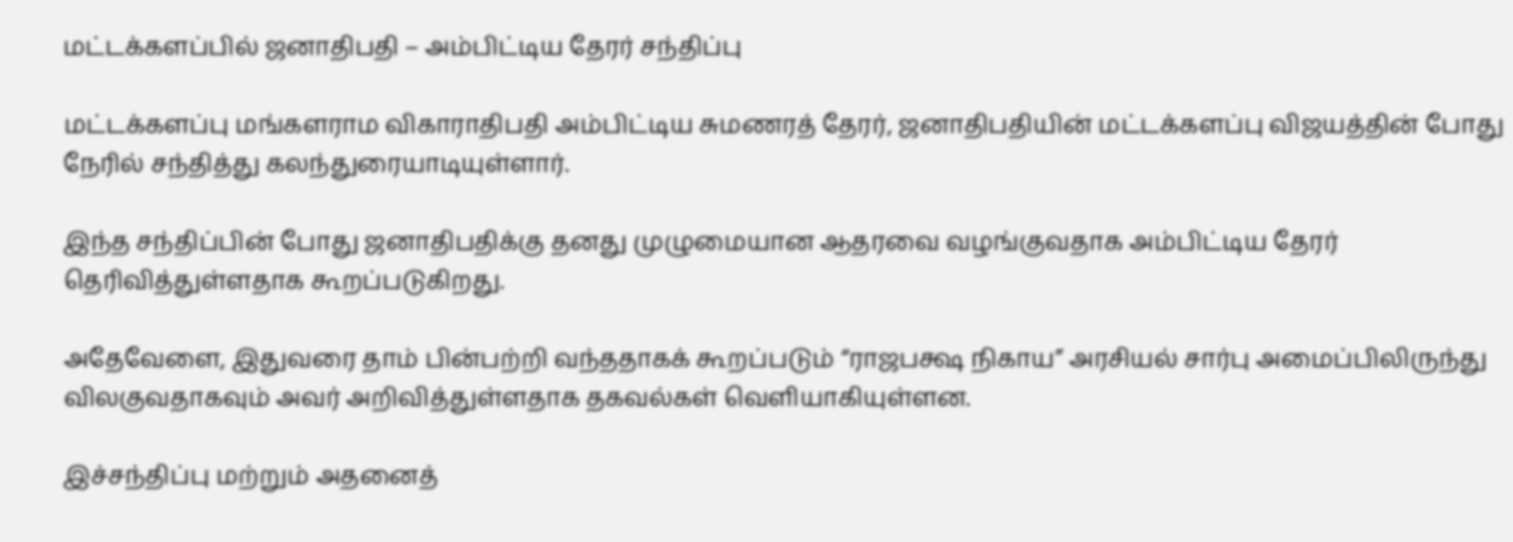மட்டக்களப்பில் ஜனாதிபதி – அம்பிட்டிய தேரர் சந்திப்பு

மட்டக்களப்பு மங்களராம விகாராதிபதி அம்பிட்டிய சுமணரத் தேரர், ஜனாதிபதியின் மட்டக்களப்பு விஜயத்தின் போது நேரில் சந்தித்து கலந்துரையாடியுள்ளார்.

இந்த சந்திப்பின் போது ஜனாதிபதிக்கு தனது முழுமையான ஆதரவை வழங்குவதாக அம்பிட்டிய தேரர் தெரிவித்துள்ளதாக கூறப்படுகிறது.

அதேவேளை, இதுவரை தாம் பின்பற்றி வந்ததாகக் கூறப்படும் “ராஜபக்ஷ நிகாய” அரசியல் சார்பு அமைப்பிலிருந்து விலகுவதாகவும் அவர் அறிவித்துள்ளதாக தகவல்கள் வெளியாகியுள்ளன.

இச்சந்திப்பு மற்றும் அதனைத்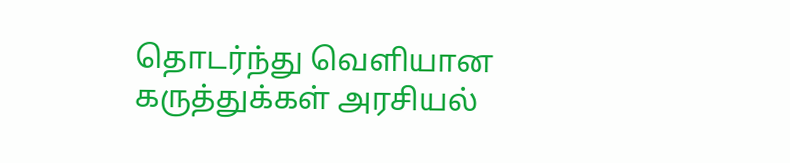தொடர்ந்து வெளியான கருத்துக்கள் அரசியல்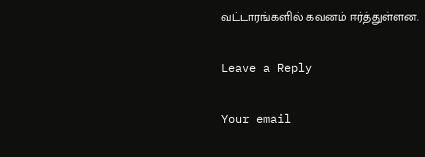வட்டாரங்களில் கவனம் ஈர்த்துள்ளன.

Leave a Reply

Your email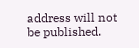address will not be published.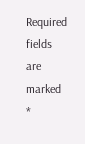Required fields are marked *